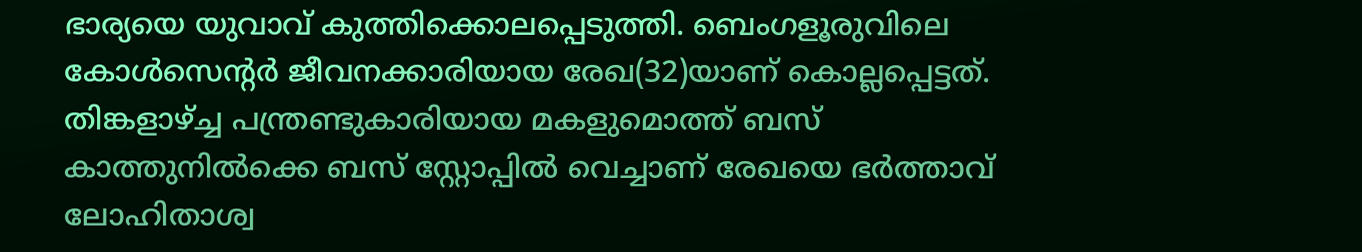ഭാര്യയെ യുവാവ് കുത്തിക്കൊലപ്പെടുത്തി. ബെംഗളൂരുവിലെ കോൾസെന്റർ ജീവനക്കാരിയായ രേഖ(32)യാണ് കൊല്ലപ്പെട്ടത്. തിങ്കളാഴ്ച്ച പന്ത്രണ്ടുകാരിയായ മകളുമൊത്ത് ബസ് കാത്തുനിൽക്കെ ബസ് സ്റ്റോപ്പിൽ വെച്ചാണ് രേഖയെ ഭർത്താവ് ലോഹിതാശ്വ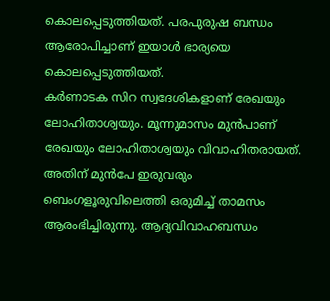കൊലപ്പെടുത്തിയത്. പരപുരുഷ ബന്ധം ആരോപിച്ചാണ് ഇയാൾ ഭാര്യയെ കൊലപ്പെടുത്തിയത്.
കർണാടക സിറ സ്വദേശികളാണ് രേഖയും ലോഹിതാശ്വയും. മൂന്നുമാസം മുൻപാണ് രേഖയും ലോഹിതാശ്വയും വിവാഹിതരായത്. അതിന് മുൻപേ ഇരുവരും ബെംഗളൂരുവിലെത്തി ഒരുമിച്ച് താമസം ആരംഭിച്ചിരുന്നു. ആദ്യവിവാഹബന്ധം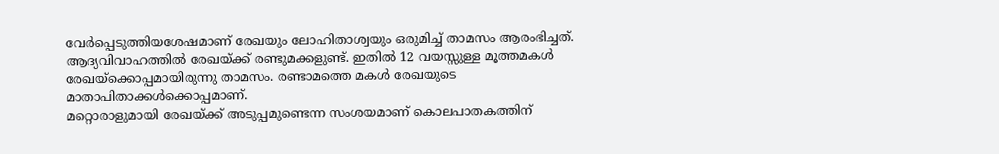വേർപ്പെടുത്തിയശേഷമാണ് രേഖയും ലോഹിതാശ്വയും ഒരുമിച്ച് താമസം ആരംഭിച്ചത്. ആദ്യവിവാഹത്തിൽ രേഖയ്ക്ക് രണ്ടുമക്കളുണ്ട്. ഇതിൽ 12 വയസ്സുള്ള മൂത്തമകൾ രേഖയ്ക്കൊപ്പമായിരുന്നു താമസം. രണ്ടാമത്തെ മകൾ രേഖയുടെ മാതാപിതാക്കൾക്കൊപ്പമാണ്.
മറ്റൊരാളുമായി രേഖയ്ക്ക് അടുപ്പമുണ്ടെന്ന സംശയമാണ് കൊലപാതകത്തിന്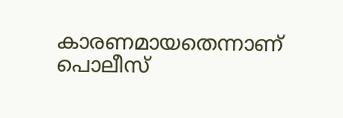കാരണമായതെന്നാണ് പൊലീസ്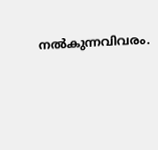നൽകുന്നവിവരം.